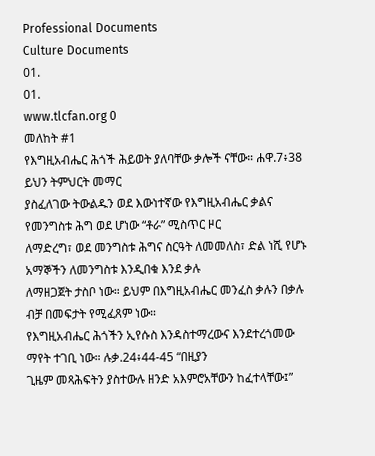Professional Documents
Culture Documents
01.
01.
www.tlcfan.org 0
መለከት #1
የእግዚአብሔር ሕጎች ሕይወት ያለባቸው ቃሎች ናቸው። ሐዋ.7፥38 ይህን ትምህርት መማር
ያስፈለገው ትውልዱን ወደ እውነተኛው የእግዚአብሔር ቃልና የመንግስቱ ሕግ ወደ ሆነው “ቶራ” ሚስጥር ዞር
ለማድረግ፣ ወደ መንግስቱ ሕግና ስርዓት ለመመለስ፣ ድል ነሺ የሆኑ አማኞችን ለመንግስቱ እንዲበቁ እንደ ቃሉ
ለማዘጋጀት ታስቦ ነው። ይህም በእግዚአብሔር መንፈስ ቃሉን በቃሉ ብቻ በመፍታት የሚፈጸም ነው።
የእግዚአብሔር ሕጎችን ኢየሱስ እንዳስተማረውና እንደተረጎመው ማየት ተገቢ ነው። ሉቃ.24፥44-45 “በዚያን
ጊዜም መጻሕፍትን ያስተውሉ ዘንድ አእምሮአቸውን ከፈተላቸው፤”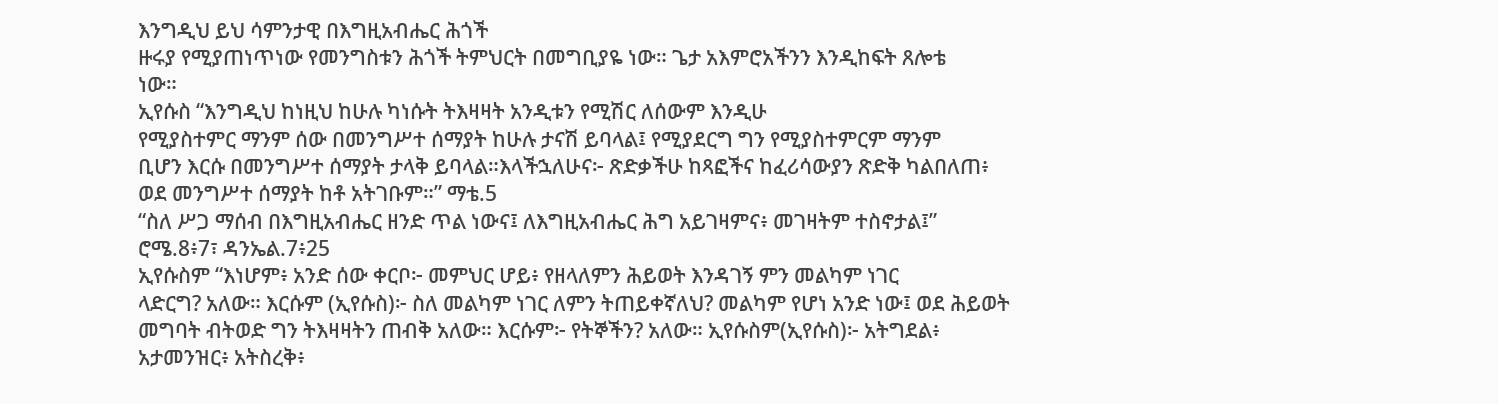እንግዲህ ይህ ሳምንታዊ በእግዚአብሔር ሕጎች
ዙሩያ የሚያጠነጥነው የመንግስቱን ሕጎች ትምህርት በመግቢያዬ ነው። ጌታ አእምሮአችንን እንዲከፍት ጸሎቴ
ነው።
ኢየሱስ “እንግዲህ ከነዚህ ከሁሉ ካነሱት ትእዛዛት አንዲቱን የሚሽር ለሰውም እንዲሁ
የሚያስተምር ማንም ሰው በመንግሥተ ሰማያት ከሁሉ ታናሽ ይባላል፤ የሚያደርግ ግን የሚያስተምርም ማንም
ቢሆን እርሱ በመንግሥተ ሰማያት ታላቅ ይባላል።እላችኋለሁና፦ ጽድቃችሁ ከጻፎችና ከፈሪሳውያን ጽድቅ ካልበለጠ፥
ወደ መንግሥተ ሰማያት ከቶ አትገቡም።” ማቴ.5
“ስለ ሥጋ ማሰብ በእግዚአብሔር ዘንድ ጥል ነውና፤ ለእግዚአብሔር ሕግ አይገዛምና፥ መገዛትም ተስኖታል፤”
ሮሜ.8፥7፣ ዳንኤል.7፥25
ኢየሱስም “እነሆም፥ አንድ ሰው ቀርቦ፦ መምህር ሆይ፥ የዘላለምን ሕይወት እንዳገኝ ምን መልካም ነገር
ላድርግ? አለው። እርሱም (ኢየሱስ)፦ ስለ መልካም ነገር ለምን ትጠይቀኛለህ? መልካም የሆነ አንድ ነው፤ ወደ ሕይወት
መግባት ብትወድ ግን ትእዛዛትን ጠብቅ አለው። እርሱም፦ የትኞችን? አለው። ኢየሱስም(ኢየሱስ)፦ አትግደል፥
አታመንዝር፥ አትስረቅ፥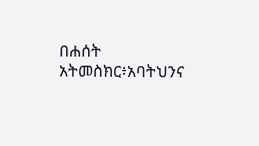በሐሰት አትመስክር፥አባትህንና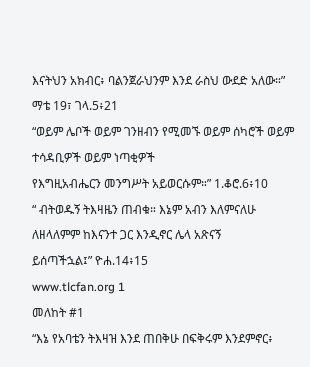እናትህን አክብር፥ ባልንጀራህንም እንደ ራስህ ውደድ አለው።”
ማቴ 19፣ ገላ.5፥21
“ወይም ሌቦች ወይም ገንዘብን የሚመኙ ወይም ሰካሮች ወይም ተሳዳቢዎች ወይም ነጣቂዎች
የእግዚአብሔርን መንግሥት አይወርሱም።” 1.ቆሮ.6፥10
“ ብትወዱኝ ትእዛዜን ጠብቁ። እኔም አብን እለምናለሁ ለዘላለምም ከእናንተ ጋር እንዲኖር ሌላ አጽናኝ
ይሰጣችኋል፤” ዮሐ.14፥15
www.tlcfan.org 1
መለከት #1
“እኔ የአባቴን ትእዛዝ እንደ ጠበቅሁ በፍቅሩም እንደምኖር፥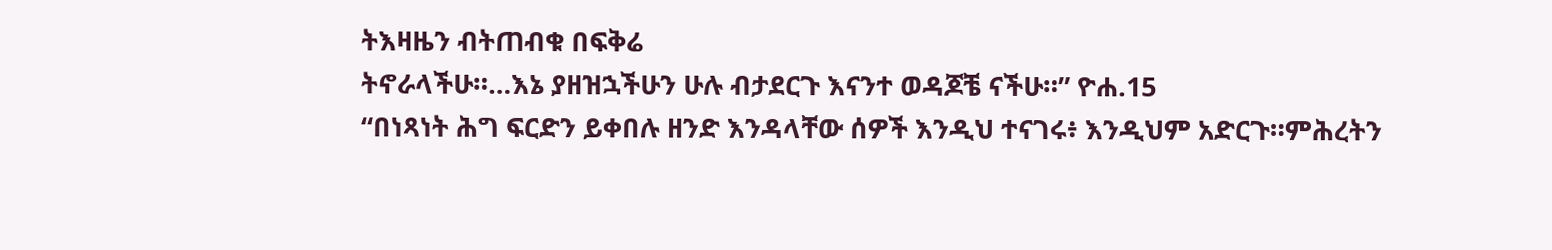ትእዛዜን ብትጠብቁ በፍቅሬ
ትኖራላችሁ።…እኔ ያዘዝኋችሁን ሁሉ ብታደርጉ እናንተ ወዳጆቼ ናችሁ።” ዮሐ.15
“በነጻነት ሕግ ፍርድን ይቀበሉ ዘንድ እንዳላቸው ሰዎች እንዲህ ተናገሩ፥ እንዲህም አድርጉ።ምሕረትን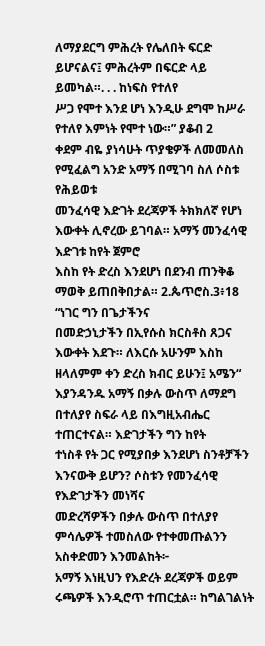ለማያደርግ ምሕረት የሌለበት ፍርድ ይሆናልና፤ ምሕረትም በፍርድ ላይ ይመካል።. . . ከነፍስ የተለየ
ሥጋ የሞተ እንደ ሆነ እንዲሁ ደግሞ ከሥራ የተለየ እምነት የሞተ ነው።” ያቆብ 2
ቀደም ብዬ ያነሳሁት ጥያቄዎች ለመመለስ የሚፈልግ አንድ አማኝ በሚገባ ስለ ሶስቱ የሕይወቱ
መንፈሳዊ እድገት ደረጃዎች ትክክለኛ የሆነ እውቀት ሊኖረው ይገባል። አማኝ መንፈሳዊ እድገቱ ከየት ጀምሮ
እስከ የት ድረስ እንደሆነ በደንብ ጠንቅቆ ማወቅ ይጠበቅበታል። 2.ጴጥሮስ.3፥18 “ነገር ግን በጌታችንና
በመድኃኒታችን በኢየሱስ ክርስቶስ ጸጋና እውቀት እደጉ። ለእርሱ አሁንም እስከ ዘላለምም ቀን ድረስ ክብር ይሁን፤ አሜን“
እያንዳንዱ አማኝ በቃሉ ውስጥ ለማደግ በተለያየ ስፍራ ላይ በእግዚአብሔር ተጠርተናል። እድገታችን ግን ከየት
ተነስቶ የት ጋር የሚያበቃ እንደሆነ ስንቶቻችን እንናውቅ ይሆን? ሶስቱን የመንፈሳዊ የእድገታችን መነሻና
መድረሻዎችን በቃሉ ውስጥ በተለያየ ምሳሌዎች ተመስለው የተቀመጡልንን አስቀድመን እንመልከት፦
አማኝ እነዚህን የእድረት ደረጃዎች ወይም ሩጫዎች እንዲሮጥ ተጠርቷል። ከግልገልነት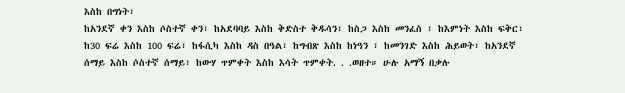እስከ በግነት፣
ከአንደኛ ቀን እስከ ሶስተኛ ቀን፣ ከአደባባይ እስከ ቅድስተ ቅዱሳን፣ ከስጋ እስከ መንፈስ ፣ ከእምነት እስከ ፍቅር፣
ከ30 ፍሬ እስከ 100 ፍሬ፣ ከፋሲካ እስከ ዳስ በዓል፣ ከግብጽ እስከ ከነዓን ፣ ከመንገድ እስከ ሕይወት፣ ከአንደኛ
ሰማይ እስከ ሶስተኛ ሰማይ፣ ከውሃ ጥምቀት እስከ እሳት ጥምቀት. . .ወዘተ። ሁሉ አማኝ በቃሉ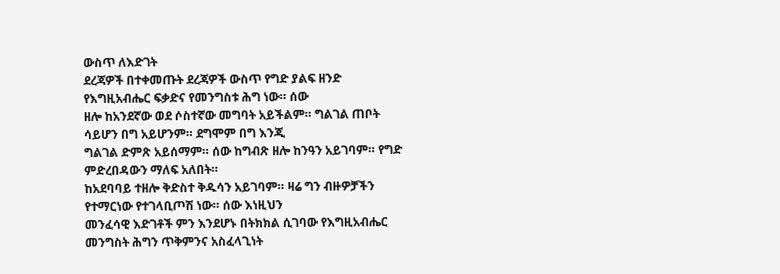ውስጥ ለእድገት
ደረጃዎች በተቀመጡት ደረጃዎች ውስጥ የግድ ያልፍ ዘንድ የእግዚአብሔር ፍቃድና የመንግስቱ ሕግ ነው። ሰው
ዘሎ ከአንደኛው ወደ ሶስተኛው መግባት አይችልም። ግልገል ጠቦት ሳይሆን በግ አይሆንም። ደግሞም በግ እንጂ
ግልገል ድምጽ አይሰማም። ሰው ከግብጽ ዘሎ ከንዓን አይገባም። የግድ ምድረበዳውን ማለፍ አለበት።
ከአደባባይ ተዘሎ ቅድስተ ቅዱሳን አይገባም። ዛሬ ግን ብዙዎቻችን የተማርነው የተገላቢጦሽ ነው። ሰው እነዚህን
መንፈሳዊ እድገቶች ምን እንደሆኑ በትክክል ሲገባው የእግዚአብሔር መንግስት ሕግን ጥቅምንና አስፈላጊነት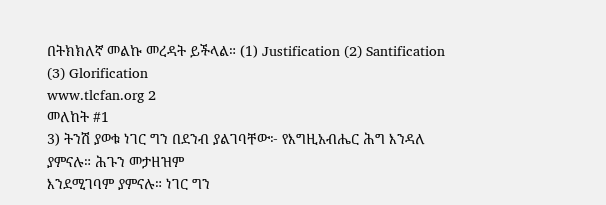በትክክለኛ መልኩ መረዳት ይችላል። (1) Justification (2) Santification (3) Glorification
www.tlcfan.org 2
መለከት #1
3) ትንሽ ያወቁ ነገር ግን በደንብ ያልገባቸው፦ የእግዚአብሔር ሕግ እንዳለ ያምናሉ። ሕጉን መታዘዝም
እንደሚገባም ያምናሉ። ነገር ግን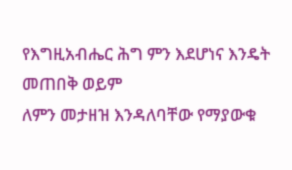የእግዚአብሔር ሕግ ምን እደሆነና እንዴት መጠበቅ ወይም
ለምን መታዘዝ እንዳለባቸው የማያውቁ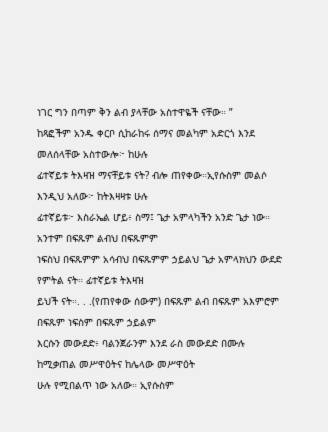ነገር ግን በጣም ቅን ልብ ያላቸው አስተዋዬች ናቸው። ”
ከጻፎችም አንዱ ቀርቦ ሲከራከሩ ሰማና መልካም አድርጎ እንደ መለሰላቸው አስተውሎ፦ ከሁሉ
ፊተኛይቱ ትእዛዝ ማናቸይቱ ናት? ብሎ ጠየቀው።ኢየሱስም መልሶ እንዲህ አለው፦ ከትእዛዛቱ ሁሉ
ፊተኛይቱ፦ እስራኤል ሆይ፥ ስማ፤ ጌታ አምላካችን አንድ ጌታ ነው። አንተም በፍጹም ልብህ በፍጹምም
ነፍስህ በፍጹምም አሳብህ በፍጹምም ኃይልህ ጌታ አምላክህን ውደድ የምትል ናት። ፊተኛይቱ ትእዛዝ
ይህች ናት።. . .(የጠየቀው ሰውም) በፍጹም ልብ በፍጹም አእምሮም በፍጹም ነፍስም በፍጹም ኃይልም
እርሱን መውደድ፥ ባልንጀራንም እንደ ራስ መውደድ በሙሉ ከሚቃጠል መሥዋዕትና ከሌላው መሥዋዕት
ሁሉ የሚበልጥ ነው አለው። ኢየሱስም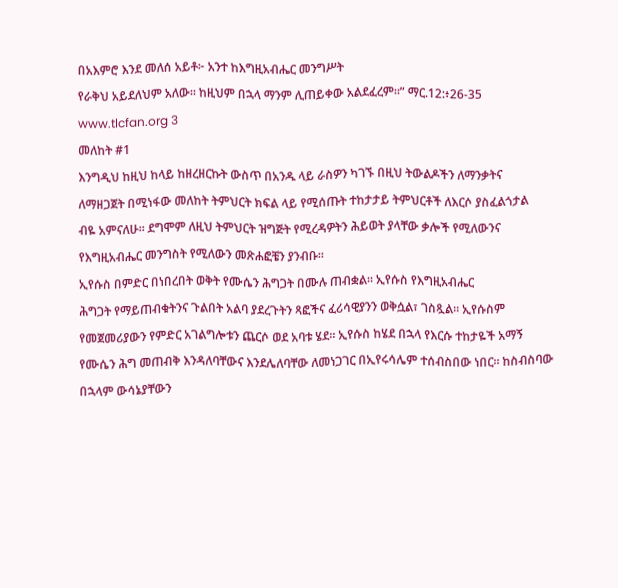በአእምሮ እንደ መለሰ አይቶ፦ አንተ ከእግዚአብሔር መንግሥት
የራቅህ አይደለህም አለው። ከዚህም በኋላ ማንም ሊጠይቀው አልደፈረም።” ማር.12:፥26-35
www.tlcfan.org 3
መለከት #1
እንግዲህ ከዚህ ከላይ ከዘረዘርኩት ውስጥ በአንዱ ላይ ራስዎን ካገኙ በዚህ ትውልዶችን ለማንቃትና
ለማዘጋጀት በሚነፋው መለከት ትምህርት ክፍል ላይ የሚሰጡት ተከታታይ ትምህርቶች ለእርሶ ያስፈልጎታል
ብዬ አምናለሁ። ደግሞም ለዚህ ትምህርት ዝግጅት የሚረዳዎትን ሕይወት ያላቸው ቃሎች የሚለውንና
የእግዚአብሔር መንግስት የሚለውን መጽሐፎቼን ያንብቡ።
ኢየሱስ በምድር በነበረበት ወቅት የሙሴን ሕግጋት በሙሉ ጠብቋል። ኢየሱስ የእግዚአብሔር
ሕግጋት የማይጠብቁትንና ጉልበት አልባ ያደረጉትን ጻፎችና ፈሪሳዊያንን ወቅሷል፣ ገስጿል። ኢየሱስም
የመጀመሪያውን የምድር አገልግሎቱን ጨርሶ ወደ አባቱ ሄደ። ኢየሱስ ከሄደ በኋላ የእርሱ ተከታዬች አማኝ
የሙሴን ሕግ መጠብቅ እንዳለባቸውና እንደሌለባቸው ለመነጋገር በኢየሩሳሌም ተሰብስበው ነበር። ከስብስባው
በኋላም ውሳኔያቸውን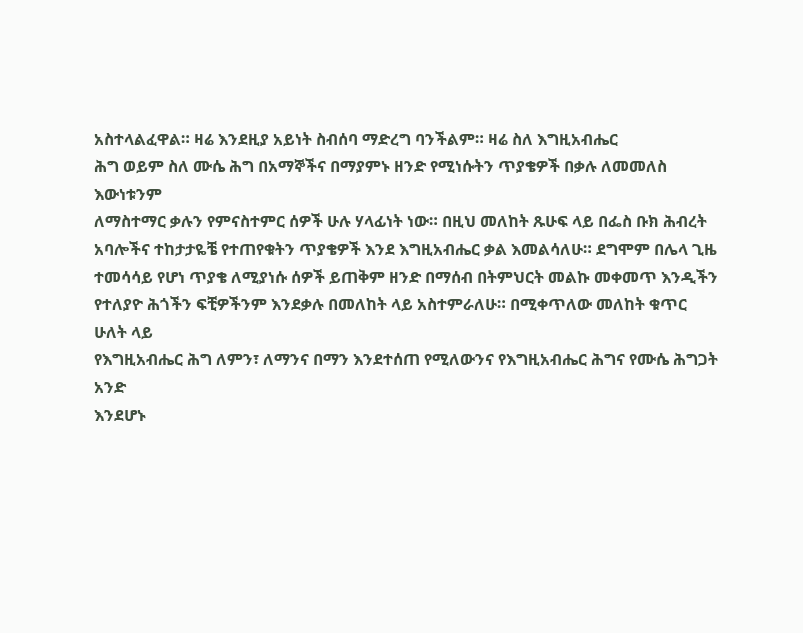አስተላልፈዋል። ዛሬ እንደዚያ አይነት ስብሰባ ማድረግ ባንችልም። ዛሬ ስለ እግዚአብሔር
ሕግ ወይም ስለ ሙሴ ሕግ በአማኞችና በማያምኑ ዘንድ የሚነሱትን ጥያቄዎች በቃሉ ለመመለስ እውነቱንም
ለማስተማር ቃሉን የምናስተምር ሰዎች ሁሉ ሃላፊነት ነው። በዚህ መለከት ጹሁፍ ላይ በፌስ ቡክ ሕብረት
አባሎችና ተከታታዬቼ የተጠየቁትን ጥያቄዎች እንደ እግዚአብሔር ቃል እመልሳለሁ። ደግሞም በሌላ ጊዜ
ተመሳሳይ የሆነ ጥያቄ ለሚያነሱ ሰዎች ይጠቅም ዘንድ በማሰብ በትምህርት መልኩ መቀመጥ እንዲችን
የተለያዮ ሕጎችን ፍቺዎችንም እንደቃሉ በመለከት ላይ አስተምራለሁ። በሚቀጥለው መለከት ቁጥር ሁለት ላይ
የእግዚአብሔር ሕግ ለምን፣ ለማንና በማን እንደተሰጠ የሚለውንና የእግዚአብሔር ሕግና የሙሴ ሕግጋት አንድ
እንደሆኑ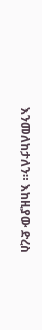እንመለከታለን። እከዚያው ድረስ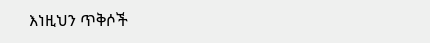እነዚህን ጥቅሶች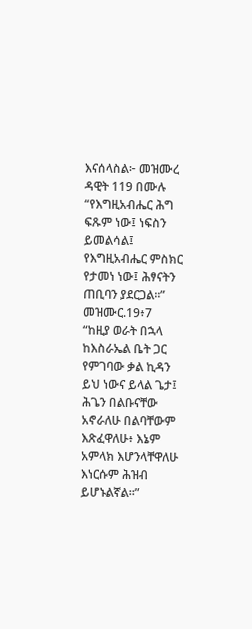እናሰላስል፦ መዝሙረ ዳዊት 119 በሙሉ
“የእግዚአብሔር ሕግ ፍጹም ነው፤ ነፍስን ይመልሳል፤ የእግዚአብሔር ምስክር የታመነ ነው፤ ሕፃናትን
ጠቢባን ያደርጋል።” መዝሙር.19፥7
“ከዚያ ወራት በኋላ ከእስራኤል ቤት ጋር የምገባው ቃል ኪዳን ይህ ነውና ይላል ጌታ፤ ሕጌን በልቡናቸው
አኖራለሁ በልባቸውም እጽፈዋለሁ፥ እኔም አምላክ እሆንላቸዋለሁ እነርሱም ሕዝብ ይሆኑልኛል።”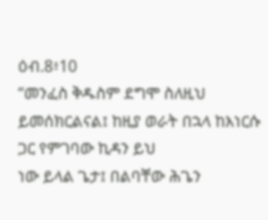ዕብ.8፥10
“መንፈስ ቅዱስም ደግሞ ስለዚህ ይመሰክርልናል፤ ከዚያ ወራት በኋላ ከእነርሱ ጋር የምገባው ኪዳን ይህ
ነው ይላል ጌታ፤ በልባቸው ሕጌን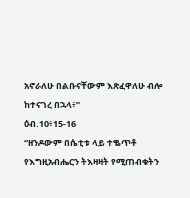አኖራለሁ በልቡናቸውም እጽፈዋለሁ ብሎ ከተናገረ በኋላ፥”
ዕብ.10፥15-16
“ዘንዶውም በሴቲቱ ላይ ተቈጥቶ የእግዚአብሔርን ትእዛዛት የሚጠብቁትን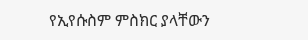የኢየሱስም ምስክር ያላቸውን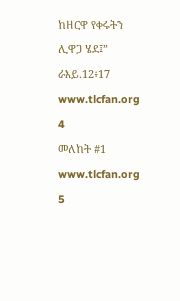ከዘርዋ የቀሩትን ሊዋጋ ሄደ፤” ራእይ.12፥17
www.tlcfan.org 4
መለከት #1
www.tlcfan.org 5